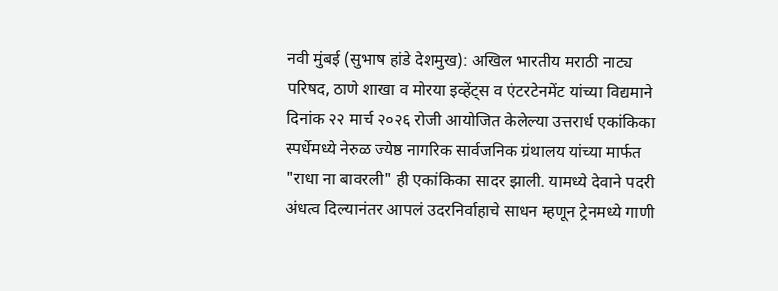नवी मुंबई (सुभाष हांडे देशमुख): अखिल भारतीय मराठी नाट्य परिषद, ठाणे शाखा व मोरया इव्हेंट्स व एंटरटेनमेंट यांच्या विद्यमाने दिनांक २२ मार्च २०२६ रोजी आयोजित केलेल्या उत्तरार्ध एकांकिका स्पर्धेमध्ये नेरुळ ज्येष्ठ नागरिक सार्वजनिक ग्रंथालय यांच्या मार्फत "राधा ना बावरली" ही एकांकिका सादर झाली. यामध्ये देवाने पदरी अंधत्व दिल्यानंतर आपलं उदरनिर्वाहाचे साधन म्हणून ट्रेनमध्ये गाणी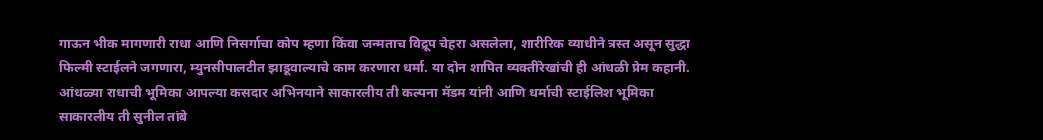गाऊन भीक मागणारी राधा आणि निसर्गाचा कोप म्हणा किंवा जन्मताच विद्रूप चेहरा असलेला, शारीरिक व्याधीने त्रस्त असून सुद्धा फिल्मी स्टाईलने जगणारा, म्युनसीपालटीत झाडूवाल्याचे काम करणारा धर्मा. या दोन शापित व्यक्तींरेखांची ही आंधळी प्रेम कहानी. आंधळ्या राधाची भूमिका आपल्या कसदार अभिनयाने साकारलीय ती कल्पना मॅडम यांनी आणि धर्माची स्टाईलिश भूमिका साकारलीय ती सुनील तांबे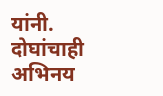यांनी. दोघांचाही अभिनय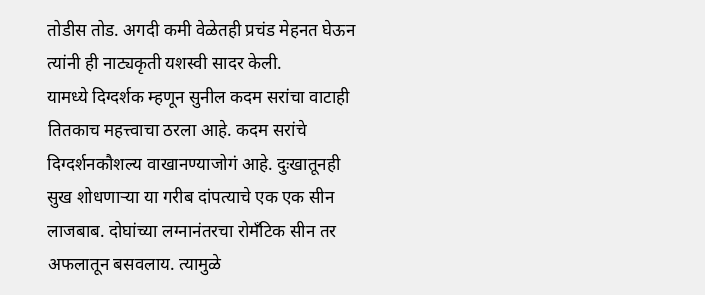तोडीस तोड. अगदी कमी वेळेतही प्रचंड मेहनत घेऊन त्यांनी ही नाट्यकृती यशस्वी सादर केली.
यामध्ये दिग्दर्शक म्हणून सुनील कदम सरांचा वाटाही तितकाच महत्त्वाचा ठरला आहे. कदम सरांचे दिग्दर्शनकौशल्य वाखानण्याजोगं आहे. दुःखातूनही सुख शोधणाऱ्या या गरीब दांपत्याचे एक एक सीन लाजबाब. दोघांच्या लग्नानंतरचा रोमँटिक सीन तर अफलातून बसवलाय. त्यामुळे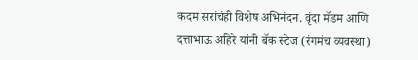कदम सरांचंही विशेष अभिनंदन. वृंदा मॅडम आणि दत्ताभाऊ अहिरे यांनी बॅक स्टेज (रंगमंच व्यवस्था)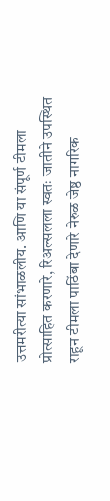उत्तमरीत्या सांभाळलीय. आणि या संपूर्ण टीमला प्रोत्साहित करणारे, रिअल्सलला स्वतः जातीने उपस्थित राहून टीमला पाठिंबा देणारे नेरुळ जेष्ठ नागरिक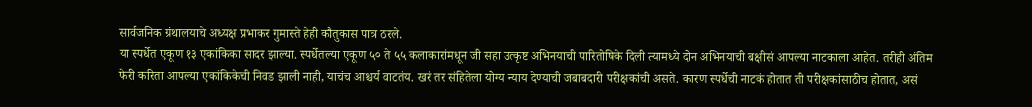सार्वजनिक ग्रंथालयाचे अध्यक्ष प्रभाकर गुमास्ते हेही कौतुकास पात्र ठरले.
या स्पर्धेत एकूण १३ एकांकिका सादर झाल्या. स्पर्धेतल्या एकूण ५० ते ५५ कलाकारांमधून जी सहा उत्कृष्ट अभिनयाची पारितोषिके दिली त्यामध्ये दोन अभिनयाची बक्षीसं आपल्या नाटकाला आहेत. तरीही अंतिम फेरी करिता आपल्या एकांकिकेची निवड झाली नाही, याचंच आश्चर्य वाटतंय. खरं तर संहितेला योग्य न्याय देण्याची जबाबदारी परीक्षकांची असते. कारण स्पर्धेची नाटकं होतात ती परीक्षकांसाठीच होतात, असं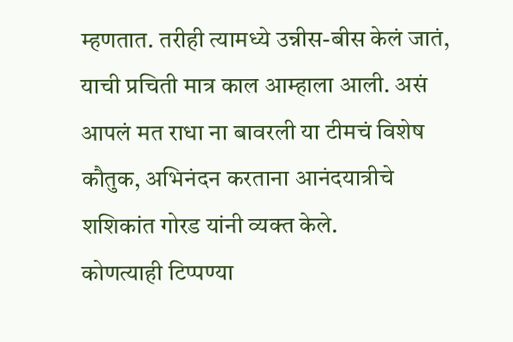म्हणतात. तरीही त्यामध्ये उन्नीस-बीस केलं जातं, याची प्रचिती मात्र काल आम्हाला आली. असं आपलं मत राधा ना बावरली या टीमचं विशेष कौतुक, अभिनंदन करताना आनंदयात्रीचे शशिकांत गोरड यांनी व्यक्त केले.
कोणत्याही टिप्पण्या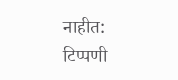नाहीत:
टिप्पणी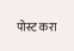पोस्ट करा